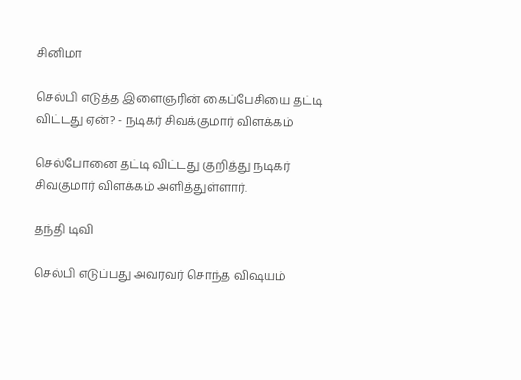சினிமா

செல்பி எடுத்த இளைஞரின் கைப்பேசியை தட்டி விட்டது ஏன்? - நடிகர் சிவக்குமார் விளக்கம்

செல்போனை தட்டி விட்டது குறித்து நடிகர் சிவகுமார் விளக்கம் அளித்துள்ளார்.

தந்தி டிவி

செல்பி எடுப்பது அவரவர் சொந்த விஷயம்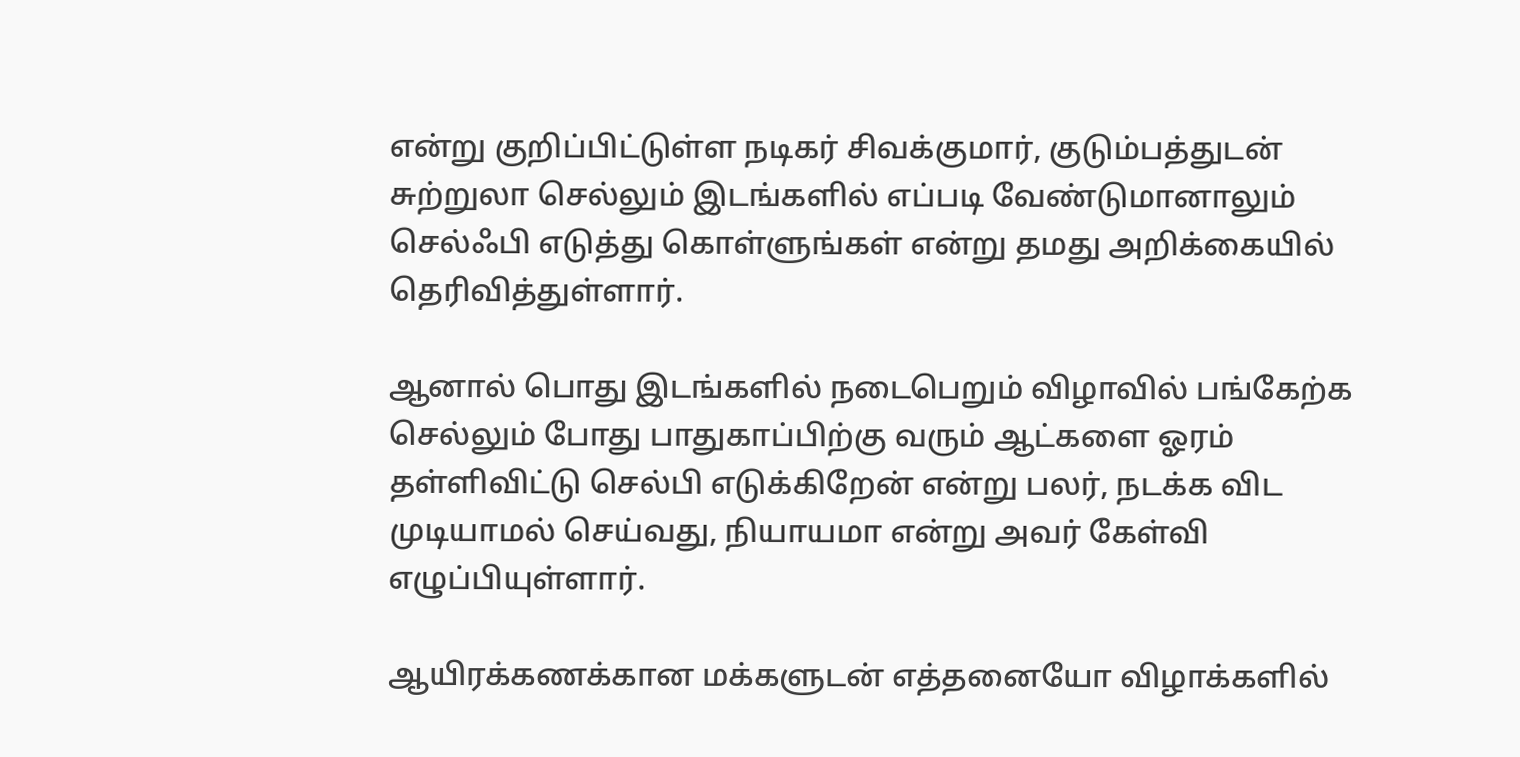என்று குறிப்பிட்டுள்ள நடிகர் சிவக்குமார், குடும்பத்துடன் சுற்றுலா செல்லும் இடங்களில் எப்படி வேண்டுமானாலும் செல்ஃபி எடுத்து கொள்ளுங்கள் என்று தமது அறிக்கையில் தெரிவித்துள்ளார்.

ஆனால் பொது இடங்களில் நடைபெறும் விழாவில் பங்கேற்க செல்லும் போது பாதுகாப்பிற்கு வரும் ஆட்களை ஓரம் தள்ளிவிட்டு செல்பி எடுக்கிறேன் என்று பலர், நடக்க விட முடியாமல் செய்வது, நியாயமா என்று அவர் கேள்வி எழுப்பியுள்ளார்.

ஆயிரக்கணக்கான மக்களுடன் எத்தனையோ விழாக்களில்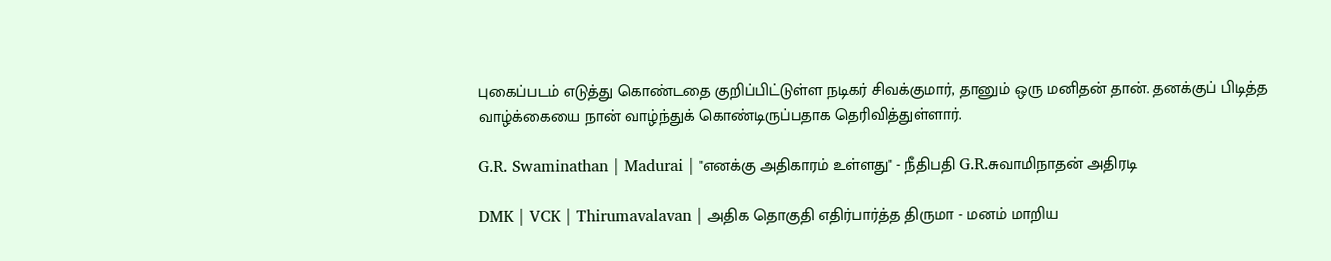புகைப்படம் எடுத்து கொண்டதை குறிப்பிட்டுள்ள நடிகர் சிவக்குமார், தானும் ஒரு மனிதன் தான். தனக்குப் பிடித்த வாழ்க்கையை நான் வாழ்ந்துக் கொண்டிருப்பதாக தெரிவித்துள்ளார்.

G.R. Swaminathan | Madurai | "எனக்கு அதிகாரம் உள்ளது" - நீதிபதி G.R.சுவாமிநாதன் அதிரடி

DMK | VCK | Thirumavalavan | அதிக தொகுதி எதிர்பார்த்த திருமா - மனம் மாறிய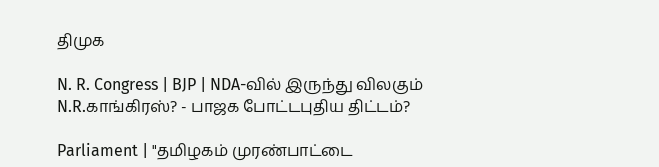திமுக

N. R. Congress | BJP | NDA-வில் இருந்து விலகும் N.R.காங்கிரஸ்? - பாஜக போட்டபுதிய திட்டம்?

Parliament | "தமிழகம் முரண்பாட்டை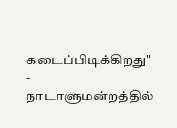கடைப்பிடிக்கிறது" - நாடாளுமன்றத்தில்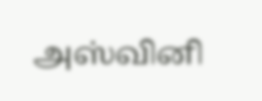அஸ்வினி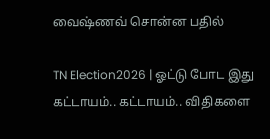வைஷ்ணவ் சொன்ன பதில்

TN Election2026 | ஓட்டு போட இது கட்டாயம்.. கட்டாயம்.. விதிகளை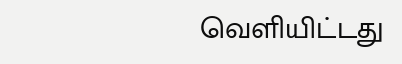வெளியிட்டது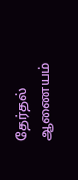தேர்தல் ஆணையம்